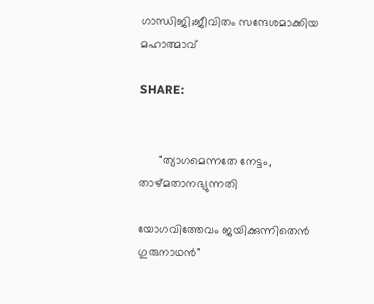ഗാന്ധിജി;ജീവിതം സന്ദേശമാക്കിയ മഹാത്മാവ്

SHARE:


      "ത്യാഗമെന്നതേ നേട്ടം, താഴ്മതാനഭ്യുന്നതി

യോഗവിത്തേവം ജയിക്കുന്നിതെന്‍ ഗുരുനാഥന്‍"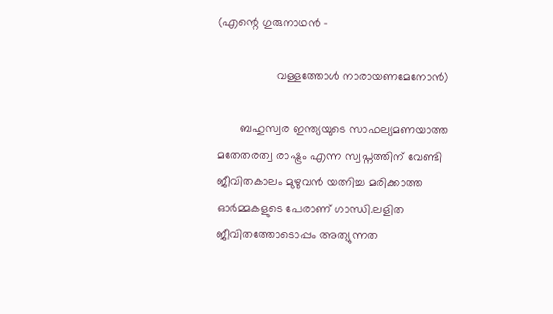(എന്റെ ഗുരുനാഥൻ -

                  വള്ളത്തോൾ നാരായണമേനോൻ)

       ബഹുസ്വര ഇന്ത്യയുടെ സാഫല്യമണയാത്ത മതേതരത്വ രാഷ്ട്രം എന്ന സ്വപ്നത്തിന് വേണ്ടി ജീവിതകാലം മുഴുവൻ യത്നിച്ച മരിക്കാത്ത ഓർമ്മകളുടെ പേരാണ് ഗാന്ധി.ലളിത ജീവിതത്തോടൊപ്പം അത്യുന്നത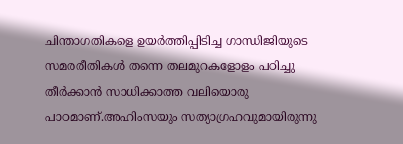ചിന്താഗതികളെ ഉയർത്തിപ്പിടിച്ച ഗാന്ധിജിയുടെ സമരരീതികൾ തന്നെ തലമുറകളോളം പഠിച്ചു തീർക്കാൻ സാധിക്കാത്ത വലിയൊരു പാഠമാണ്.അഹിംസയും സത്യാഗ്രഹവുമായിരുന്നു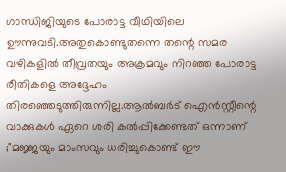ഗാന്ധിജിയുടെ പോരാട്ട വീഥിയിലെ ഊന്നുവടി.അതുകൊണ്ടുതന്നെ തന്റെ സമര വഴികളിൽ തീവ്രതയും അക്രമവും നിറഞ്ഞ പോരാട്ട രീതികളെ അദ്ദേഹം തിരഞ്ഞെടുത്തിരുന്നില്ല.ആൽബർട് ഐൻസ്റ്റീന്റെ വാക്കുകൾ ഏറെ ശരി കൽപ്പിക്കേണ്ടത് ഒന്നാണ് ;"മജ്ജയും മാംസവും ധരിച്ചുകൊണ്ട് ഈ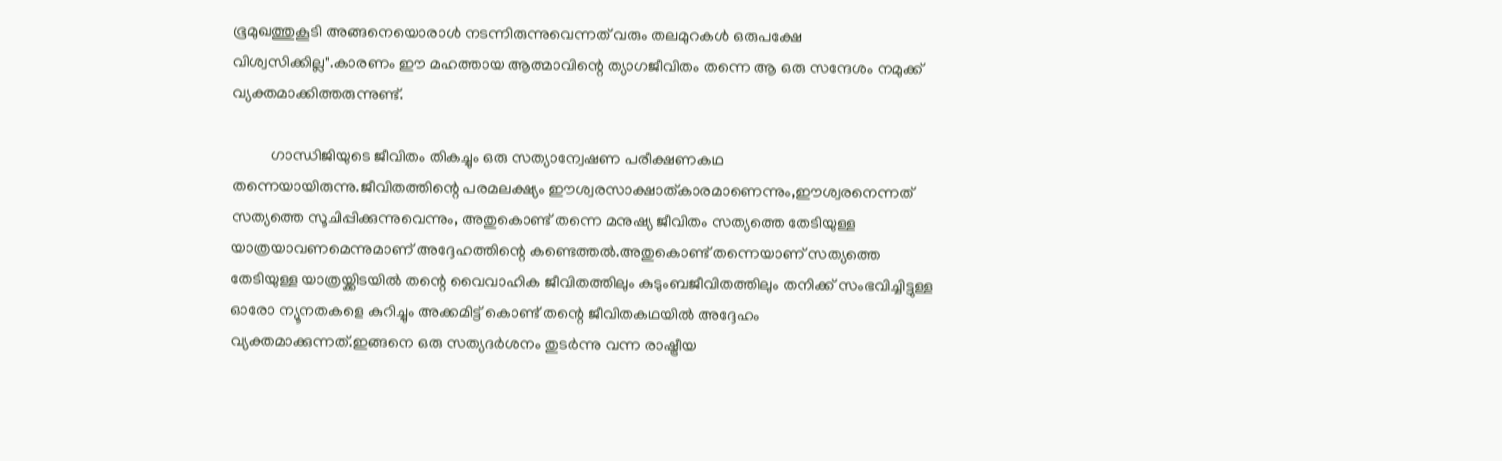ഭൂമുഖത്തുകൂടി അങ്ങനെയൊരാൾ നടന്നിരുന്നുവെന്നത് വരും തലമുറകൾ ഒരുപക്ഷേ വിശ്വസിക്കില്ല".കാരണം ഈ മഹത്തായ ആത്മാവിന്റെ ത്യാഗജീവിതം തന്നെ ആ ഒരു സന്ദേശം നമുക്ക് വ്യക്തമാക്കിത്തരുന്നുണ്ട്.

          ഗാന്ധിജിയുടെ ജീവിതം തികച്ചും ഒരു സത്യാന്വേഷണ പരീക്ഷണകഥ തന്നെയായിരുന്നു.ജീവിതത്തിന്റെ പരമലക്ഷ്യം ഈശ്വരസാക്ഷാത്കാരമാണെന്നും,ഈശ്വരനെന്നത് സത്യത്തെ സൂചിപ്പിക്കുന്നുവെന്നും, അതുകൊണ്ട് തന്നെ മനുഷ്യ ജീവിതം സത്യത്തെ തേടിയുള്ള യാത്രയാവണമെന്നുമാണ് അദ്ദേഹത്തിന്റെ കണ്ടെത്തൽ.അതുകൊണ്ട് തന്നെയാണ് സത്യത്തെ തേടിയുള്ള യാത്രയ്ക്കിടയിൽ തന്റെ വൈവാഹിക ജീവിതത്തിലും കുടുംബജീവിതത്തിലും തനിക്ക് സംഭവിച്ചിട്ടുള്ള ഓരോ ന്യൂനതകളെ കുറിച്ചും അക്കമിട്ട് കൊണ്ട് തന്റെ ജീവിതകഥയിൽ അദ്ദേഹം വ്യക്തമാക്കുന്നത്.ഇങ്ങനെ ഒരു സത്യദർശനം തുടർന്നു വന്ന രാഷ്ട്രീയ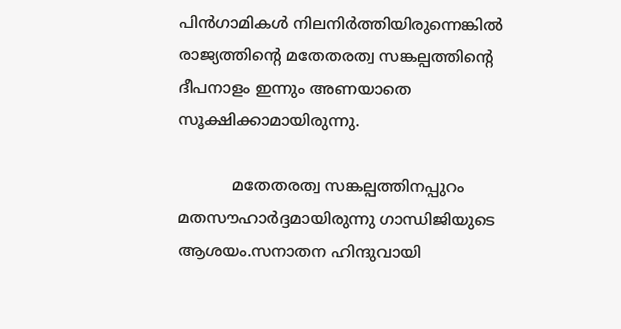പിൻഗാമികൾ നിലനിർത്തിയിരുന്നെങ്കിൽ രാജ്യത്തിന്റെ മതേതരത്വ സങ്കല്പത്തിന്റെ ദീപനാളം ഇന്നും അണയാതെ സൂക്ഷിക്കാമായിരുന്നു.

           മതേതരത്വ സങ്കല്പത്തിനപ്പുറം മതസൗഹാർദ്ദമായിരുന്നു ഗാന്ധിജിയുടെ ആശയം.സനാതന ഹിന്ദുവായി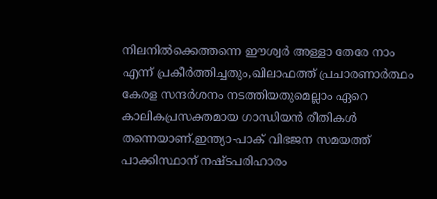നിലനിൽക്കെത്തന്നെ ഈശ്വർ അള്ളാ തേരേ നാം എന്ന് പ്രകീർത്തിച്ചതും,ഖിലാഫത്ത് പ്രചാരണാർത്ഥം കേരള സന്ദർശനം നടത്തിയതുമെല്ലാം ഏറെ കാലികപ്രസക്തമായ ഗാന്ധിയൻ രീതികൾ തന്നെയാണ്.ഇന്ത്യാ-പാക് വിഭജന സമയത്ത് പാക്കിസ്ഥാന് നഷ്ടപരിഹാരം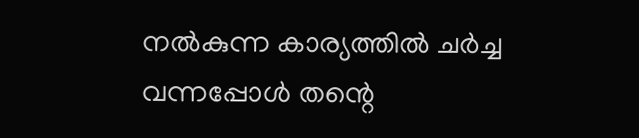നൽകുന്ന കാര്യത്തിൽ ചർച്ച വന്നപ്പോൾ തന്റെ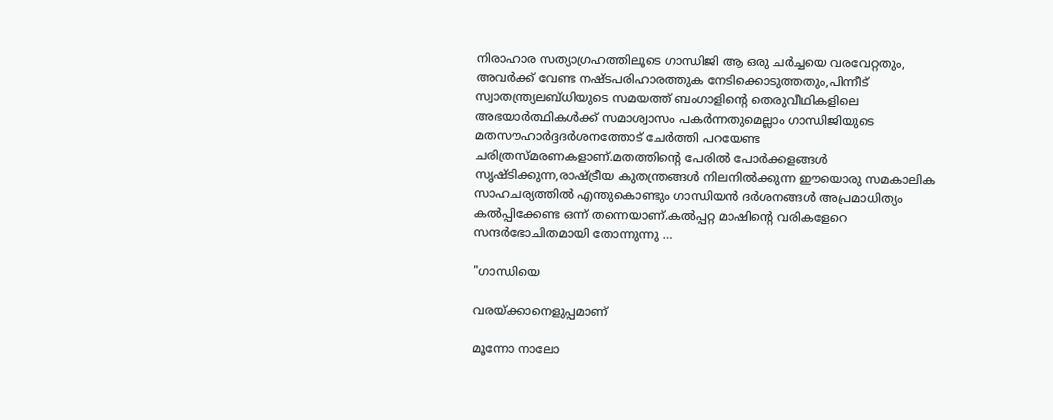നിരാഹാര സത്യാഗ്രഹത്തിലൂടെ ഗാന്ധിജി ആ ഒരു ചർച്ചയെ വരവേറ്റതും, അവർക്ക് വേണ്ട നഷ്ടപരിഹാരത്തുക നേടിക്കൊടുത്തതും,പിന്നീട് സ്വാതന്ത്ര്യലബ്ധിയുടെ സമയത്ത് ബംഗാളിന്റെ തെരുവീഥികളിലെ അഭയാർത്ഥികൾക്ക് സമാശ്വാസം പകർന്നതുമെല്ലാം ഗാന്ധിജിയുടെ മതസൗഹാർദ്ദദർശനത്തോട് ചേർത്തി പറയേണ്ട ചരിത്രസ്മരണകളാണ്.മതത്തിന്റെ പേരിൽ പോർക്കളങ്ങൾ സൃഷ്ടിക്കുന്ന,രാഷ്ട്രീയ കുതന്ത്രങ്ങൾ നിലനിൽക്കുന്ന ഈയൊരു സമകാലിക സാഹചര്യത്തിൽ എന്തുകൊണ്ടും ഗാന്ധിയൻ ദർശനങ്ങൾ അപ്രമാധിത്യം കൽപ്പിക്കേണ്ട ഒന്ന് തന്നെയാണ്.കൽപ്പറ്റ മാഷിന്റെ വരികളേറെ സന്ദർഭോചിതമായി തോന്നുന്നു …

"ഗാന്ധിയെ

വരയ്ക്കാനെളുപ്പമാണ്

മൂന്നോ നാലോ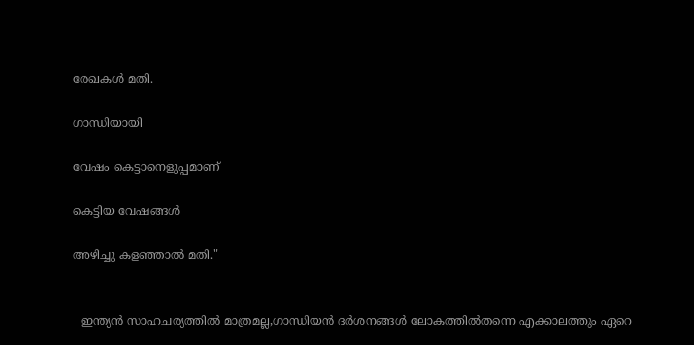രേഖകൾ മതി.

ഗാന്ധിയായി

വേഷം കെട്ടാനെളുപ്പമാണ്

കെട്ടിയ വേഷങ്ങൾ

അഴിച്ചു കളഞ്ഞാൽ മതി."


  ഇന്ത്യൻ സാഹചര്യത്തിൽ മാത്രമല്ല,ഗാന്ധിയൻ ദർശനങ്ങൾ ലോകത്തിൽതന്നെ എക്കാലത്തും ഏറെ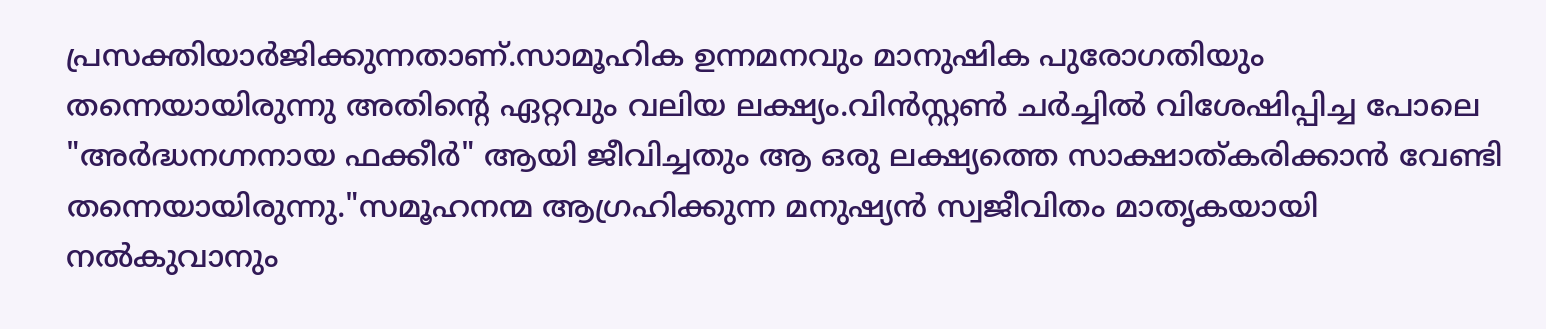പ്രസക്തിയാർജിക്കുന്നതാണ്.സാമൂഹിക ഉന്നമനവും മാനുഷിക പുരോഗതിയും തന്നെയായിരുന്നു അതിന്റെ ഏറ്റവും വലിയ ലക്ഷ്യം.വിൻസ്റ്റൺ ചർച്ചിൽ വിശേഷിപ്പിച്ച പോലെ "അർദ്ധനഗ്നനായ ഫക്കീർ" ആയി ജീവിച്ചതും ആ ഒരു ലക്ഷ്യത്തെ സാക്ഷാത്കരിക്കാൻ വേണ്ടി തന്നെയായിരുന്നു."സമൂഹനന്മ ആഗ്രഹിക്കുന്ന മനുഷ്യൻ സ്വജീവിതം മാതൃകയായി നൽകുവാനും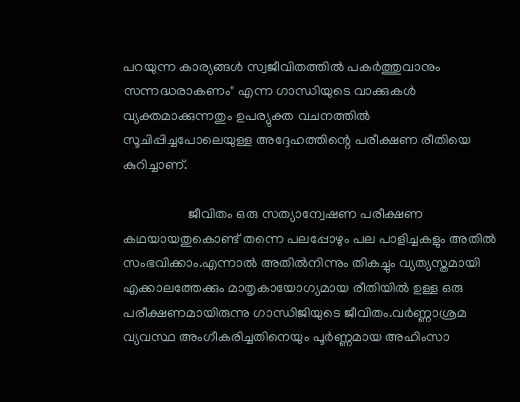പറയുന്ന കാര്യങ്ങൾ സ്വജീവിതത്തിൽ പകർത്തുവാനും സന്നദ്ധരാകണം" എന്ന ഗാന്ധിയുടെ വാക്കുകൾ വ്യക്തമാക്കുന്നതും ഉപര്യുക്ത വചനത്തിൽ സൂചിപ്പിച്ചപോലെയുള്ള അദ്ദേഹത്തിന്റെ പരീക്ഷണ രീതിയെ കുറിച്ചാണ്.

                   ജീവിതം ഒരു സത്യാന്വേഷണ പരീക്ഷണ കഥയായതുകൊണ്ട് തന്നെ പലപ്പോഴും പല പാളിച്ചകളും അതിൽ സംഭവിക്കാം.എന്നാൽ അതിൽനിന്നും തികച്ചും വ്യത്യസ്തമായി എക്കാലത്തേക്കും മാതൃകായോഗ്യമായ രീതിയിൽ ഉള്ള ഒരു പരീക്ഷണമായിരുന്നു ഗാന്ധിജിയുടെ ജീവിതം.വർണ്ണാശ്രമ വ്യവസ്ഥ അംഗീകരിച്ചതിനെയും പൂർണ്ണമായ അഹിംസാ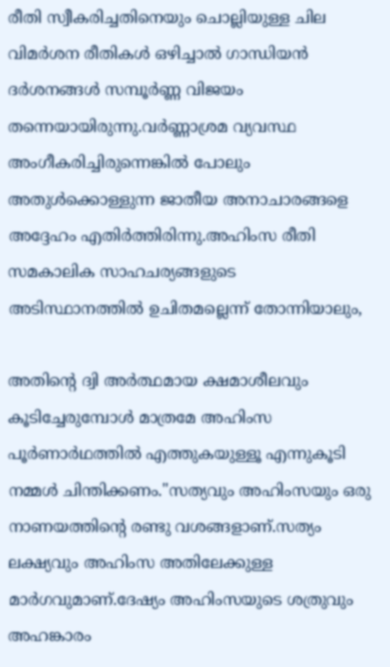രീതി സ്വീകരിച്ചതിനെയും ചൊല്ലിയുള്ള ചില വിമർശന രീതികൾ ഒഴിച്ചാൽ ഗാന്ധിയൻ ദർശനങ്ങൾ സമ്പൂർണ്ണ വിജയം തന്നെയായിരുന്നു.വർണ്ണാശ്രമ വ്യവസ്ഥ അംഗീകരിച്ചിരുന്നെങ്കിൽ പോലും അതുൾക്കൊള്ളുന്ന ജാതീയ അനാചാരങ്ങളെ അദ്ദേഹം എതിർത്തിരിന്നു.അഹിംസ രീതി സമകാലിക സാഹചര്യങ്ങളുടെ അടിസ്ഥാനത്തിൽ ഉചിതമല്ലെന്ന് തോന്നിയാലും,

അതിന്റെ ദ്വി അർത്ഥമായ ക്ഷമാശീലവും കൂടിച്ചേരുമ്പോൾ മാത്രമേ അഹിംസ പൂർണാർഥത്തിൽ എത്തുകയുള്ളൂ എന്നുകൂടി നമ്മൾ ചിന്തിക്കണം."സത്യവും അഹിംസയും ഒരു നാണയത്തിന്റെ രണ്ടു വശങ്ങളാണ്.സത്യം ലക്ഷ്യവും അഹിംസ അതിലേക്കുള്ള മാർഗവുമാണ്.ദേഷ്യം അഹിംസയുടെ ശത്രുവും അഹങ്കാരം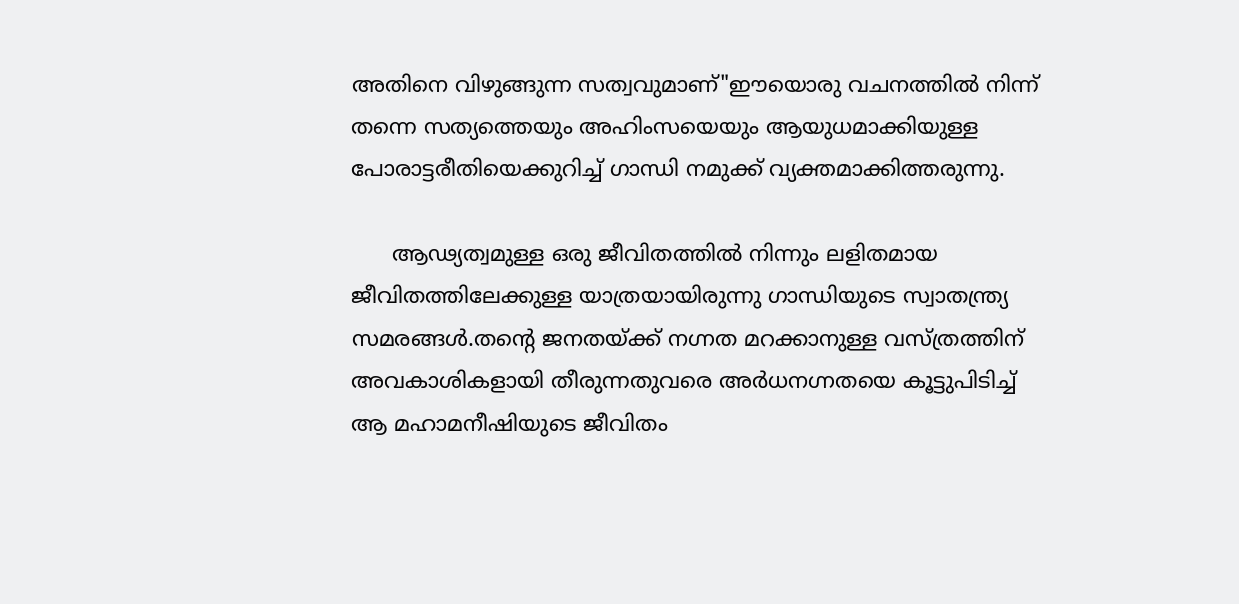അതിനെ വിഴുങ്ങുന്ന സത്വവുമാണ്"ഈയൊരു വചനത്തിൽ നിന്ന് തന്നെ സത്യത്തെയും അഹിംസയെയും ആയുധമാക്കിയുള്ള പോരാട്ടരീതിയെക്കുറിച്ച് ഗാന്ധി നമുക്ക് വ്യക്തമാക്കിത്തരുന്നു.

      ആഢ്യത്വമുള്ള ഒരു ജീവിതത്തിൽ നിന്നും ലളിതമായ ജീവിതത്തിലേക്കുള്ള യാത്രയായിരുന്നു ഗാന്ധിയുടെ സ്വാതന്ത്ര്യ സമരങ്ങൾ.തന്റെ ജനതയ്ക്ക് നഗ്നത മറക്കാനുള്ള വസ്ത്രത്തിന് അവകാശികളായി തീരുന്നതുവരെ അർധനഗ്നതയെ കൂട്ടുപിടിച്ച് ആ മഹാമനീഷിയുടെ ജീവിതം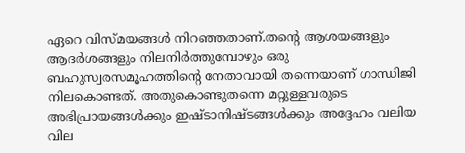ഏറെ വിസ്മയങ്ങൾ നിറഞ്ഞതാണ്.തന്റെ ആശയങ്ങളും ആദർശങ്ങളും നിലനിർത്തുമ്പോഴും ഒരു ബഹുസ്വരസമൂഹത്തിന്റെ നേതാവായി തന്നെയാണ് ഗാന്ധിജി നിലകൊണ്ടത്. അതുകൊണ്ടുതന്നെ മറ്റുള്ളവരുടെ അഭിപ്രായങ്ങൾക്കും ഇഷ്ടാനിഷ്ടങ്ങൾക്കും അദ്ദേഹം വലിയ വില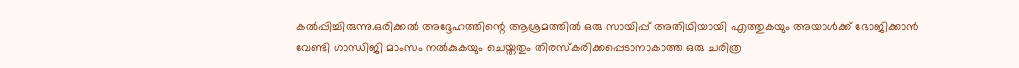കൽപ്പിച്ചിരുന്നു.ഒരിക്കൽ അദ്ദേഹത്തിന്റെ ആശ്രമത്തിൽ ഒരു സായിപ്പ് അതിഥിയായി എത്തുകയും അയാൾക്ക് ഭോജിക്കാൻ വേണ്ടി ഗാന്ധിജി മാംസം നൽകുകയും ചെയ്തതും തിരസ്കരിക്കപ്പെടാനാകാത്ത ഒരു ചരിത്ര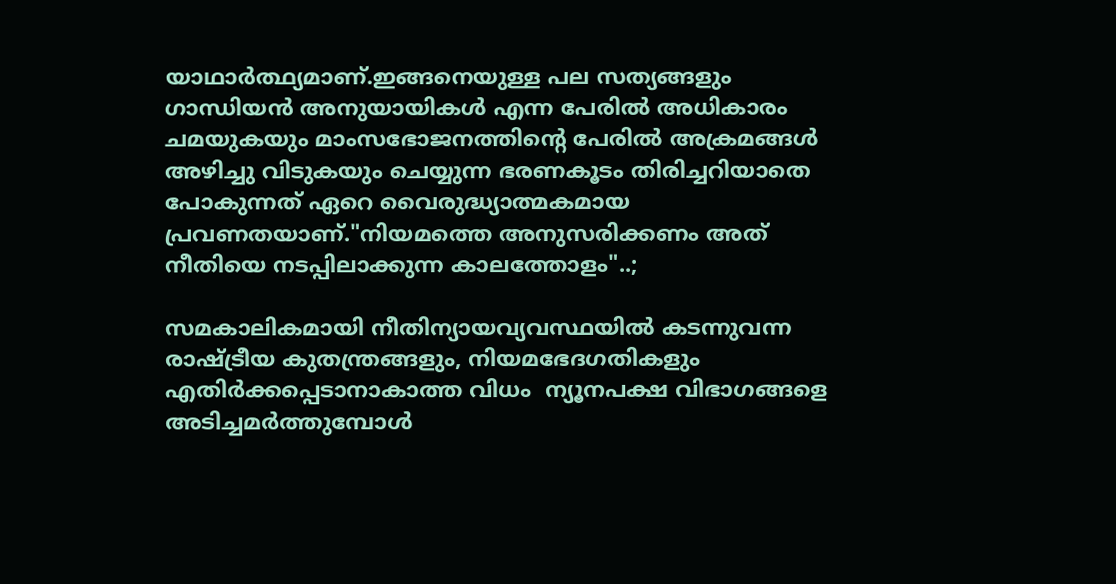യാഥാർത്ഥ്യമാണ്.ഇങ്ങനെയുള്ള പല സത്യങ്ങളും ഗാന്ധിയൻ അനുയായികൾ എന്ന പേരിൽ അധികാരം ചമയുകയും മാംസഭോജനത്തിന്റെ പേരിൽ അക്രമങ്ങൾ അഴിച്ചു വിടുകയും ചെയ്യുന്ന ഭരണകൂടം തിരിച്ചറിയാതെ പോകുന്നത് ഏറെ വൈരുദ്ധ്യാത്മകമായ പ്രവണതയാണ്."നിയമത്തെ അനുസരിക്കണം അത് നീതിയെ നടപ്പിലാക്കുന്ന കാലത്തോളം"..;

സമകാലികമായി നീതിന്യായവ്യവസ്ഥയിൽ കടന്നുവന്ന രാഷ്ട്രീയ കുതന്ത്രങ്ങളും, നിയമഭേദഗതികളും എതിർക്കപ്പെടാനാകാത്ത വിധം  ന്യൂനപക്ഷ വിഭാഗങ്ങളെ അടിച്ചമർത്തുമ്പോൾ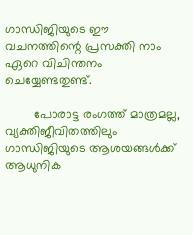ഗാന്ധിജിയുടെ ഈ വചനത്തിന്റെ പ്രസക്തി നാം ഏറെ വിചിന്തനം ചെയ്യേണ്ടതുണ്ട്.

        പോരാട്ട രംഗത്ത് മാത്രമല്ല, വ്യക്തിജീവിതത്തിലും ഗാന്ധിജിയുടെ ആശയങ്ങൾക്ക് ആധുനിക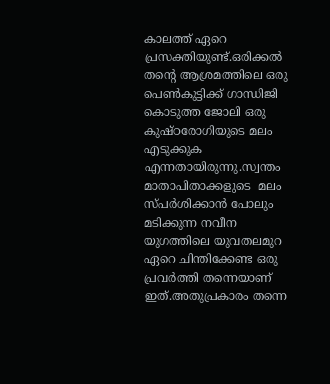കാലത്ത് ഏറെ പ്രസക്തിയുണ്ട്.ഒരിക്കൽ തന്റെ ആശ്രമത്തിലെ ഒരു പെൺകുട്ടിക്ക് ഗാന്ധിജി കൊടുത്ത ജോലി ഒരു കുഷ്ഠരോഗിയുടെ മലം എടുക്കുക എന്നതായിരുന്നു.സ്വന്തം മാതാപിതാക്കളുടെ  മലം സ്പർശിക്കാൻ പോലും മടിക്കുന്ന നവീന യുഗത്തിലെ യുവതലമുറ ഏറെ ചിന്തിക്കേണ്ട ഒരു പ്രവർത്തി തന്നെയാണ് ഇത്.അതുപ്രകാരം തന്നെ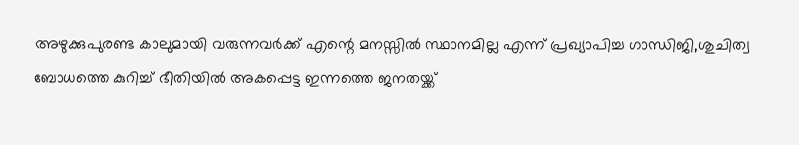അഴുക്കുപുരണ്ട കാലുമായി വരുന്നവർക്ക് എന്റെ മനസ്സിൽ സ്ഥാനമില്ല എന്ന് പ്രഖ്യാപിച്ച ഗാന്ധിജി,ശുചിത്വ ബോധത്തെ കുറിച്ച് ഭീതിയിൽ അകപ്പെട്ട ഇന്നത്തെ ജനതയ്ക്ക്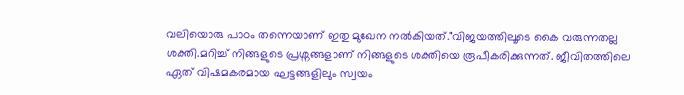വലിയൊരു പാഠം തന്നെയാണ് ഇതു മുഖേന നൽകിയത്."വിജയത്തിലൂടെ കൈ വരുന്നതല്ല ശക്തി.മറിച്ച് നിങ്ങളുടെ പ്രശ്നങ്ങളാണ് നിങ്ങളുടെ ശക്തിയെ രൂപീകരിക്കുന്നത്. ജീവിതത്തിലെ ഏത് വിഷമകരമായ ഘട്ടങ്ങളിലും സ്വയം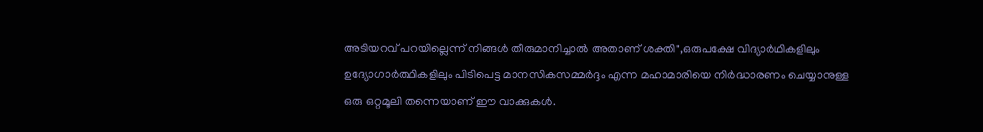അടിയറവ് പറയില്ലെന്ന് നിങ്ങൾ തീരുമാനിച്ചാൽ അതാണ് ശക്തി",ഒരുപക്ഷേ വിദ്യാർഥികളിലും ഉദ്യോഗാർത്ഥികളിലും പിടിപെട്ട മാനസികസമ്മർദ്ദം എന്ന മഹാമാരിയെ നിർദ്ധാരണം ചെയ്യാനുള്ള ഒരു ഒറ്റമൂലി തന്നെയാണ് ഈ വാക്കുകൾ.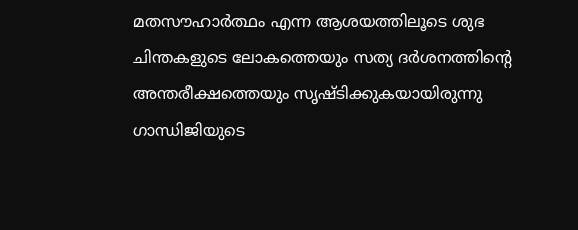മതസൗഹാർത്ഥം എന്ന ആശയത്തിലൂടെ ശുഭ ചിന്തകളുടെ ലോകത്തെയും സത്യ ദർശനത്തിന്റെ അന്തരീക്ഷത്തെയും സൃഷ്ടിക്കുകയായിരുന്നു ഗാന്ധിജിയുടെ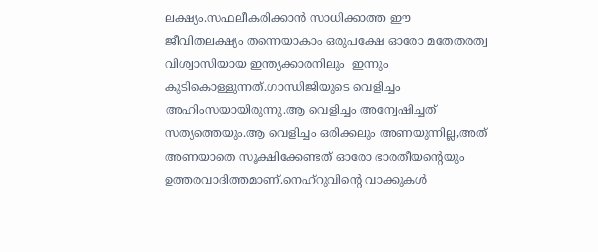ലക്ഷ്യം.സഫലീകരിക്കാൻ സാധിക്കാത്ത ഈ ജീവിതലക്ഷ്യം തന്നെയാകാം ഒരുപക്ഷേ ഓരോ മതേതരത്വ വിശ്വാസിയായ ഇന്ത്യക്കാരനിലും  ഇന്നും കുടികൊള്ളുന്നത്.ഗാന്ധിജിയുടെ വെളിച്ചം അഹിംസയായിരുന്നു.ആ വെളിച്ചം അന്വേഷിച്ചത് സത്യത്തെയും.ആ വെളിച്ചം ഒരിക്കലും അണയുന്നില്ല,അത് അണയാതെ സൂക്ഷിക്കേണ്ടത് ഓരോ ഭാരതീയന്റെയും ഉത്തരവാദിത്തമാണ്.നെഹ്റുവിന്റെ വാക്കുകൾ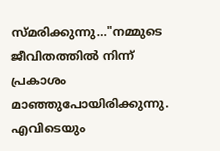സ്മരിക്കുന്നു…"നമ്മുടെ ജീവിതത്തിൽ നിന്ന്  പ്രകാശം മാഞ്ഞുപോയിരിക്കുന്നു. എവിടെയും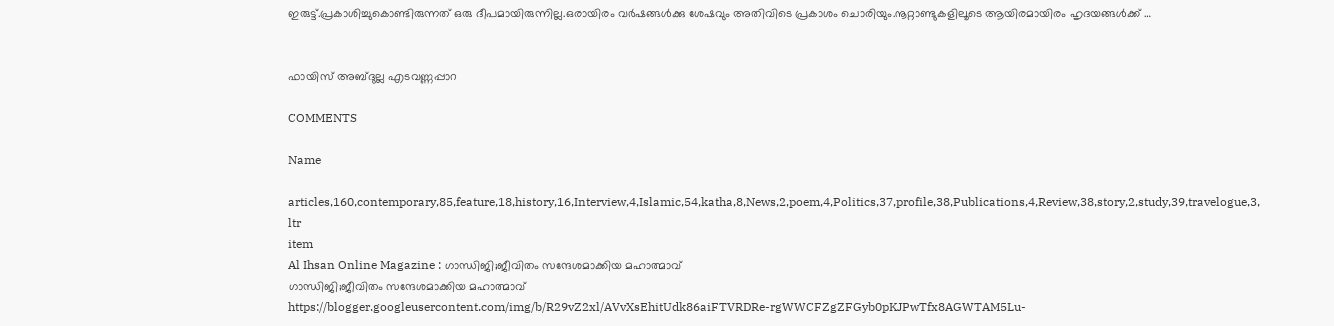ഇരുട്ട്.പ്രകാശിച്ചുകൊണ്ടിരുന്നത് ഒരു ദീപമായിരുന്നില്ല.ഒരായിരം വർഷങ്ങൾക്കു ശേഷവും അതിവിടെ പ്രകാശം ചൊരിയും.നൂറ്റാണ്ടുകളിലൂടെ ആയിരമായിരം ഹൃദയങ്ങൾക്ക് …


ഫായിസ് അബ്ദുല്ല എടവണ്ണപ്പാറ

COMMENTS

Name

articles,160,contemporary,85,feature,18,history,16,Interview,4,Islamic,54,katha,8,News,2,poem,4,Politics,37,profile,38,Publications,4,Review,38,story,2,study,39,travelogue,3,
ltr
item
Al Ihsan Online Magazine : ഗാന്ധിജി;ജീവിതം സന്ദേശമാക്കിയ മഹാത്മാവ്
ഗാന്ധിജി;ജീവിതം സന്ദേശമാക്കിയ മഹാത്മാവ്
https://blogger.googleusercontent.com/img/b/R29vZ2xl/AVvXsEhitUdk86aiFTVRDRe-rgWWCFZgZFGyb0pKJPwTfx8AGWTAM5Lu-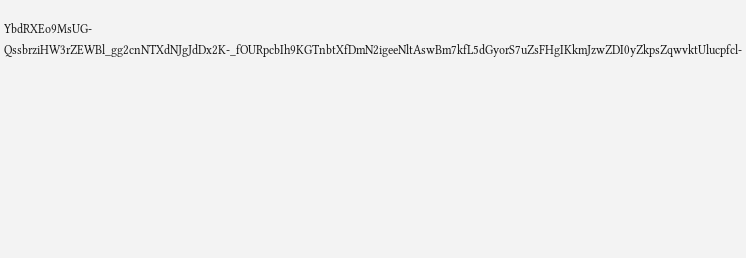YbdRXEo9MsUG-QssbrziHW3rZEWBl_gg2cnNTXdNJgJdDx2K-_fOURpcbIh9KGTnbtXfDmN2igeeNltAswBm7kfL5dGyorS7uZsFHgIKkmJzwZDI0yZkpsZqwvktUlucpfcl-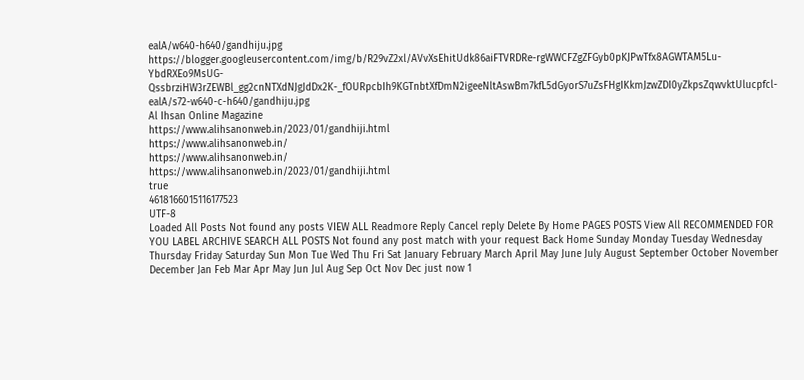ealA/w640-h640/gandhiju.jpg
https://blogger.googleusercontent.com/img/b/R29vZ2xl/AVvXsEhitUdk86aiFTVRDRe-rgWWCFZgZFGyb0pKJPwTfx8AGWTAM5Lu-YbdRXEo9MsUG-QssbrziHW3rZEWBl_gg2cnNTXdNJgJdDx2K-_fOURpcbIh9KGTnbtXfDmN2igeeNltAswBm7kfL5dGyorS7uZsFHgIKkmJzwZDI0yZkpsZqwvktUlucpfcl-ealA/s72-w640-c-h640/gandhiju.jpg
Al Ihsan Online Magazine
https://www.alihsanonweb.in/2023/01/gandhiji.html
https://www.alihsanonweb.in/
https://www.alihsanonweb.in/
https://www.alihsanonweb.in/2023/01/gandhiji.html
true
4618166015116177523
UTF-8
Loaded All Posts Not found any posts VIEW ALL Readmore Reply Cancel reply Delete By Home PAGES POSTS View All RECOMMENDED FOR YOU LABEL ARCHIVE SEARCH ALL POSTS Not found any post match with your request Back Home Sunday Monday Tuesday Wednesday Thursday Friday Saturday Sun Mon Tue Wed Thu Fri Sat January February March April May June July August September October November December Jan Feb Mar Apr May Jun Jul Aug Sep Oct Nov Dec just now 1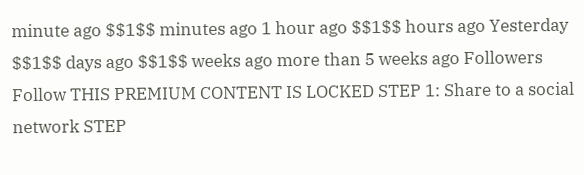minute ago $$1$$ minutes ago 1 hour ago $$1$$ hours ago Yesterday $$1$$ days ago $$1$$ weeks ago more than 5 weeks ago Followers Follow THIS PREMIUM CONTENT IS LOCKED STEP 1: Share to a social network STEP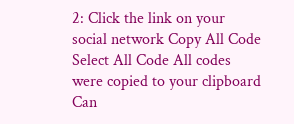2: Click the link on your social network Copy All Code Select All Code All codes were copied to your clipboard Can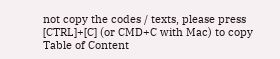not copy the codes / texts, please press [CTRL]+[C] (or CMD+C with Mac) to copy Table of Content